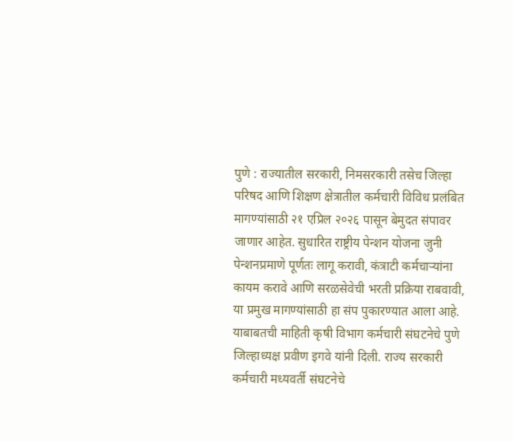पुणे : राज्यातील सरकारी, निमसरकारी तसेच जिल्हा परिषद आणि शिक्षण क्षेत्रातील कर्मचारी विविध प्रलंबित मागण्यांसाठी २१ एप्रिल २०२६ पासून बेमुदत संपावर जाणार आहेत. सुधारित राष्ट्रीय पेन्शन योजना जुनी पेन्शनप्रमाणे पूर्णतः लागू करावी, कंत्राटी कर्मचाऱ्यांना कायम करावे आणि सरळसेवेची भरती प्रक्रिया राबवावी, या प्रमुख मागण्यांसाठी हा संप पुकारण्यात आला आहे.
याबाबतची माहिती कृषी विभाग कर्मचारी संघटनेचे पुणे जिल्हाध्यक्ष प्रवीण इगवे यांनी दिली. राज्य सरकारी कर्मचारी मध्यवर्ती संघटनेचे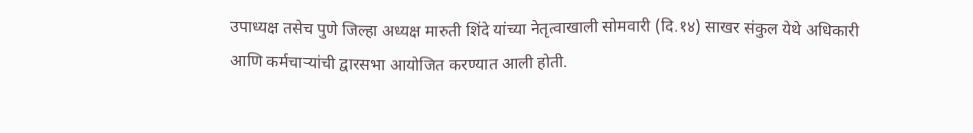उपाध्यक्ष तसेच पुणे जिल्हा अध्यक्ष मारुती शिंदे यांच्या नेतृत्वाखाली सोमवारी (दि.१४) साखर संकुल येथे अधिकारी आणि कर्मचाऱ्यांची द्वारसभा आयोजित करण्यात आली होती.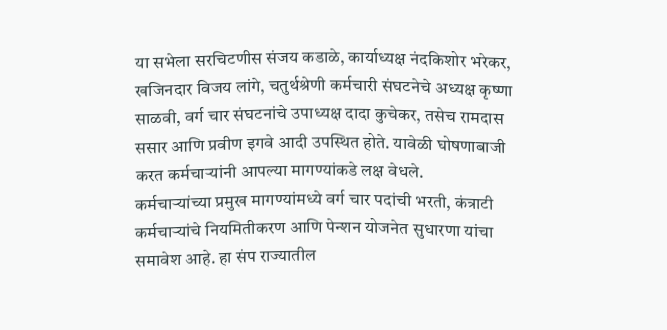या सभेला सरचिटणीस संजय कडाळे, कार्याध्यक्ष नंदकिशोर भरेकर, खजिनदार विजय लांगे, चतुर्थश्रेणी कर्मचारी संघटनेचे अध्यक्ष कृष्णा साळवी, वर्ग चार संघटनांचे उपाध्यक्ष दादा कुचेकर, तसेच रामदास ससार आणि प्रवीण इगवे आदी उपस्थित होते. यावेळी घोषणाबाजी करत कर्मचाऱ्यांनी आपल्या मागण्यांकडे लक्ष वेधले.
कर्मचाऱ्यांच्या प्रमुख मागण्यांमध्ये वर्ग चार पदांची भरती, कंत्राटी कर्मचाऱ्यांचे नियमितीकरण आणि पेन्शन योजनेत सुधारणा यांचा समावेश आहे. हा संप राज्यातील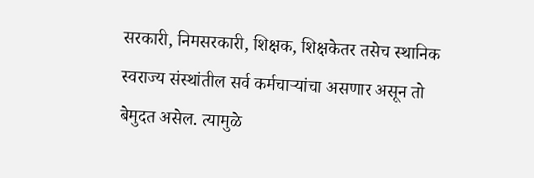सरकारी, निमसरकारी, शिक्षक, शिक्षकेतर तसेच स्थानिक स्वराज्य संस्थांतील सर्व कर्मचाऱ्यांचा असणार असून तो बेमुदत असेल. त्यामुळे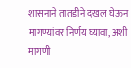शासनाने तातडीने दखल घेऊन मागण्यांवर निर्णय घ्यावा, अशी मागणी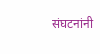संघटनांनी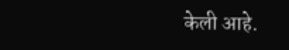केली आहे.